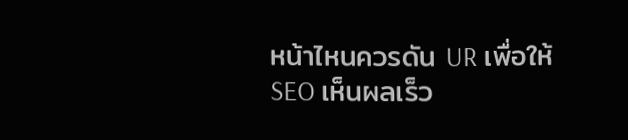หน้าไหนควรดัน UR เพื่อให้ SEO เห็นผลเร็ว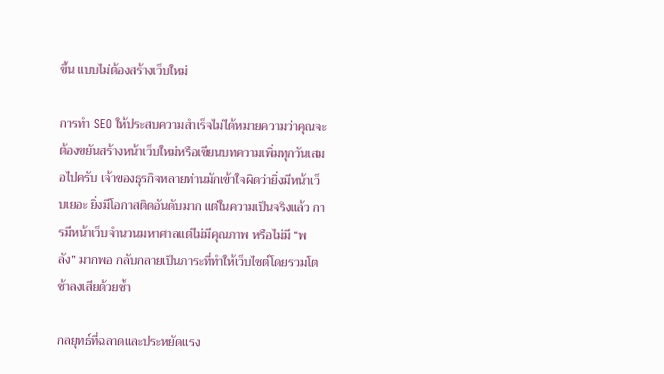ขึ้น แบบไม่ต้องสร้างเว็บใหม่

การทำ SEO ให้ประสบความสำเร็จไม่ได้หมายความว่าคุณจะต้องขยันสร้างหน้าเว็บใหม่หรือเขียนบทความเพิ่มทุกวันเสมอไปครับ เจ้าของธุรกิจหลายท่านมักเข้าใจผิดว่ายิ่งมีหน้าเว็บเยอะ ยิ่งมีโอกาสติดอันดับมาก แต่ในความเป็นจริงแล้ว การมีหน้าเว็บจำนวนมหาศาลแต่ไม่มีคุณภาพ หรือไม่มี “พลัง” มากพอ กลับกลายเป็นภาระที่ทำให้เว็บไซต์โดยรวมโตช้าลงเสียด้วยซ้ำ

กลยุทธ์ที่ฉลาดและประหยัดแรง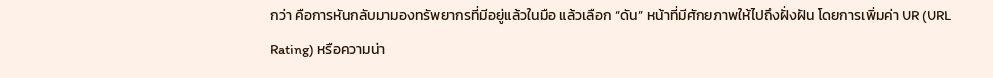กว่า คือการหันกลับมามองทรัพยากรที่มีอยู่แล้วในมือ แล้วเลือก “ดัน” หน้าที่มีศักยภาพให้ไปถึงฝั่งฝัน โดยการเพิ่มค่า UR (URL Rating) หรือความน่า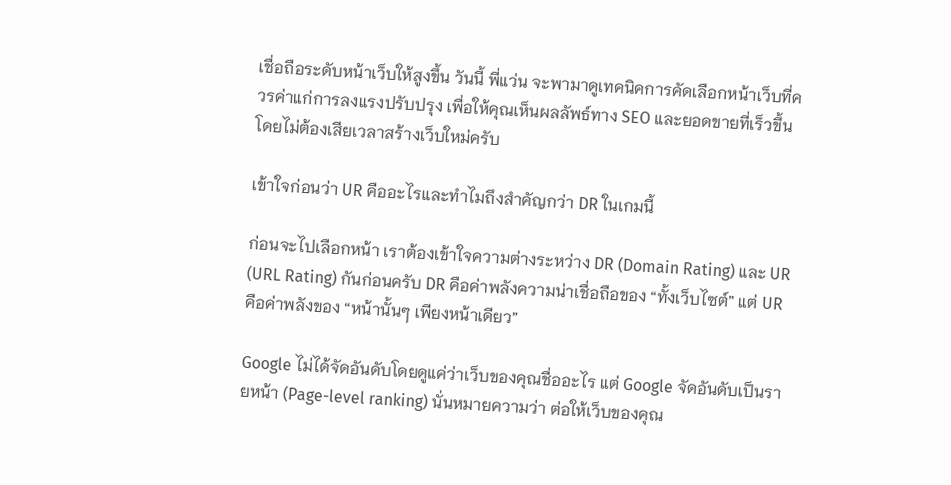เชื่อถือระดับหน้าเว็บให้สูงขึ้น วันนี้ พี่แว่น จะพามาดูเทคนิคการคัดเลือกหน้าเว็บที่ควรค่าแก่การลงแรงปรับปรุง เพื่อให้คุณเห็นผลลัพธ์ทาง SEO และยอดขายที่เร็วขึ้น โดยไม่ต้องเสียเวลาสร้างเว็บใหม่ครับ

เข้าใจก่อนว่า UR คืออะไรและทำไมถึงสำคัญกว่า DR ในเกมนี้

ก่อนจะไปเลือกหน้า เราต้องเข้าใจความต่างระหว่าง DR (Domain Rating) และ UR (URL Rating) กันก่อนครับ DR คือค่าพลังความน่าเชื่อถือของ “ทั้งเว็บไซต์” แต่ UR คือค่าพลังของ “หน้านั้นๆ เพียงหน้าเดียว”

Google ไม่ได้จัดอันดับโดยดูแค่ว่าเว็บของคุณชื่ออะไร แต่ Google จัดอันดับเป็นรายหน้า (Page-level ranking) นั่นหมายความว่า ต่อให้เว็บของคุณ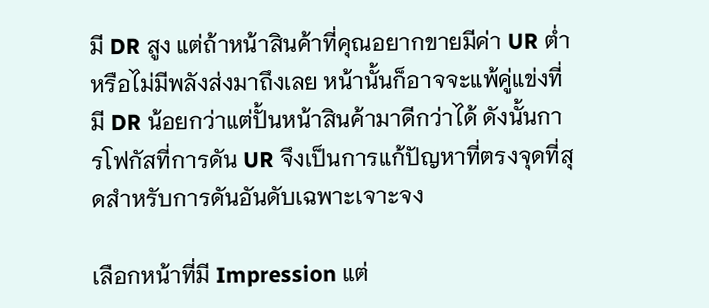มี DR สูง แต่ถ้าหน้าสินค้าที่คุณอยากขายมีค่า UR ต่ำ หรือไม่มีพลังส่งมาถึงเลย หน้านั้นก็อาจจะแพ้คู่แข่งที่มี DR น้อยกว่าแต่ปั้นหน้าสินค้ามาดีกว่าได้ ดังนั้นการโฟกัสที่การดัน UR จึงเป็นการแก้ปัญหาที่ตรงจุดที่สุดสำหรับการดันอันดับเฉพาะเจาะจง

เลือกหน้าที่มี Impression แต่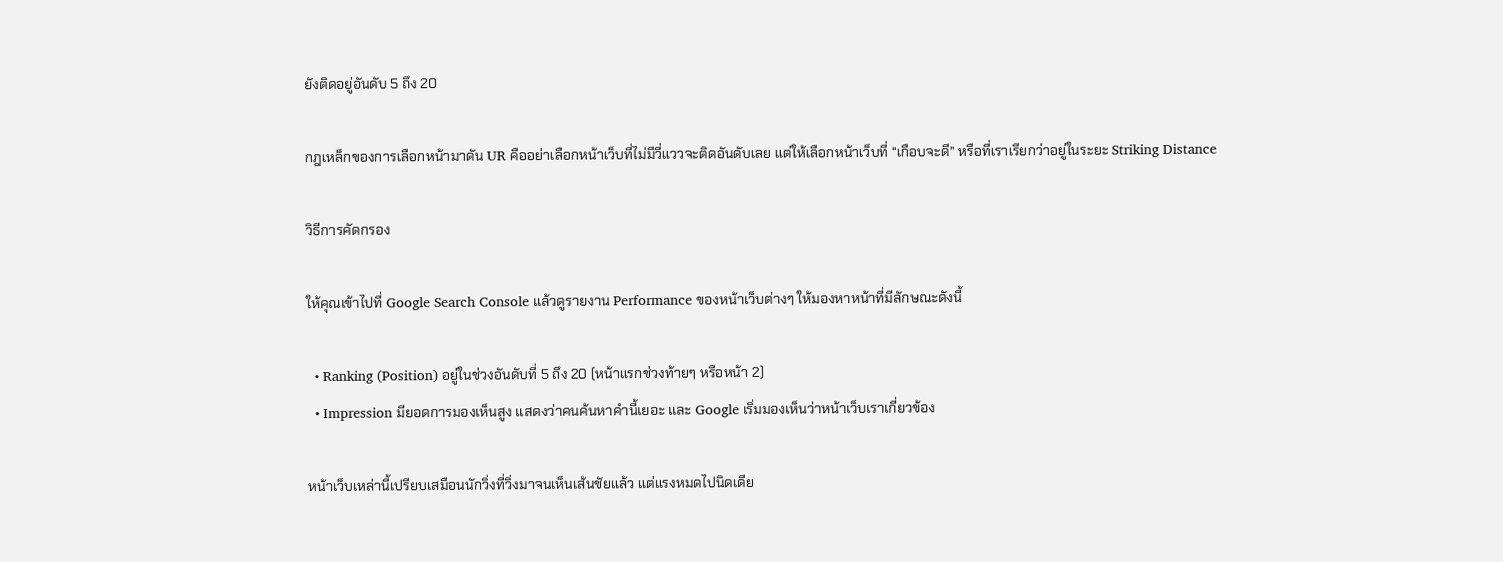ยังติดอยู่อันดับ 5 ถึง 20

กฎเหล็กของการเลือกหน้ามาดัน UR คืออย่าเลือกหน้าเว็บที่ไม่มีวี่แววจะติดอันดับเลย แต่ให้เลือกหน้าเว็บที่ “เกือบจะดี” หรือที่เราเรียกว่าอยู่ในระยะ Striking Distance

วิธีการคัดกรอง

ให้คุณเข้าไปที่ Google Search Console แล้วดูรายงาน Performance ของหน้าเว็บต่างๆ ให้มองหาหน้าที่มีลักษณะดังนี้

  • Ranking (Position) อยู่ในช่วงอันดับที่ 5 ถึง 20 (หน้าแรกช่วงท้ายๆ หรือหน้า 2)
  • Impression มียอดการมองเห็นสูง แสดงว่าคนค้นหาคำนี้เยอะ และ Google เริ่มมองเห็นว่าหน้าเว็บเราเกี่ยวข้อง

หน้าเว็บเหล่านี้เปรียบเสมือนนักวิ่งที่วิ่งมาจนเห็นเส้นชัยแล้ว แต่แรงหมดไปนิดเดีย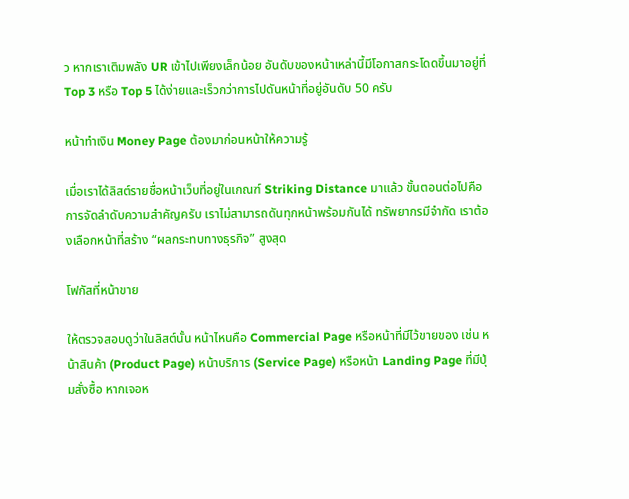ว หากเราเติมพลัง UR เข้าไปเพียงเล็กน้อย อันดับของหน้าเหล่านี้มีโอกาสกระโดดขึ้นมาอยู่ที่ Top 3 หรือ Top 5 ได้ง่ายและเร็วกว่าการไปดันหน้าที่อยู่อันดับ 50 ครับ

หน้าทำเงิน Money Page ต้องมาก่อนหน้าให้ความรู้

เมื่อเราได้ลิสต์รายชื่อหน้าเว็บที่อยู่ในเกณฑ์ Striking Distance มาแล้ว ขั้นตอนต่อไปคือการจัดลำดับความสำคัญครับ เราไม่สามารถดันทุกหน้าพร้อมกันได้ ทรัพยากรมีจำกัด เราต้องเลือกหน้าที่สร้าง “ผลกระทบทางธุรกิจ” สูงสุด

โฟกัสที่หน้าขาย

ให้ตรวจสอบดูว่าในลิสต์นั้น หน้าไหนคือ Commercial Page หรือหน้าที่มีไว้ขายของ เช่น หน้าสินค้า (Product Page) หน้าบริการ (Service Page) หรือหน้า Landing Page ที่มีปุ่มสั่งซื้อ หากเจอห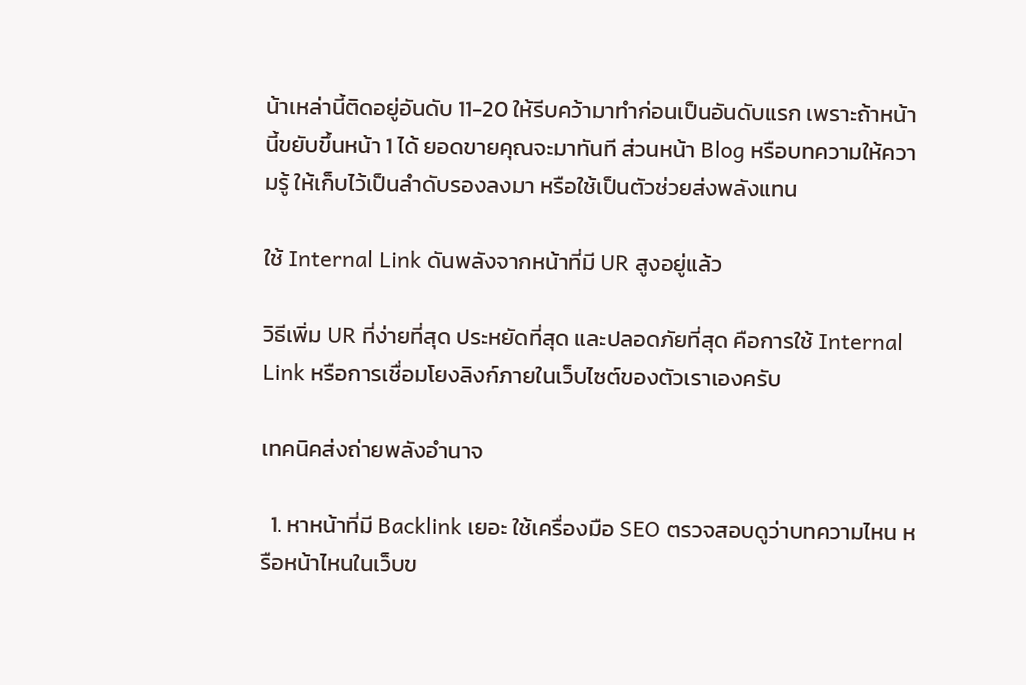น้าเหล่านี้ติดอยู่อันดับ 11-20 ให้รีบคว้ามาทำก่อนเป็นอันดับแรก เพราะถ้าหน้านี้ขยับขึ้นหน้า 1 ได้ ยอดขายคุณจะมาทันที ส่วนหน้า Blog หรือบทความให้ความรู้ ให้เก็บไว้เป็นลำดับรองลงมา หรือใช้เป็นตัวช่วยส่งพลังแทน

ใช้ Internal Link ดันพลังจากหน้าที่มี UR สูงอยู่แล้ว

วิธีเพิ่ม UR ที่ง่ายที่สุด ประหยัดที่สุด และปลอดภัยที่สุด คือการใช้ Internal Link หรือการเชื่อมโยงลิงก์ภายในเว็บไซต์ของตัวเราเองครับ

เทคนิคส่งถ่ายพลังอำนาจ

  1. หาหน้าที่มี Backlink เยอะ ใช้เครื่องมือ SEO ตรวจสอบดูว่าบทความไหน หรือหน้าไหนในเว็บข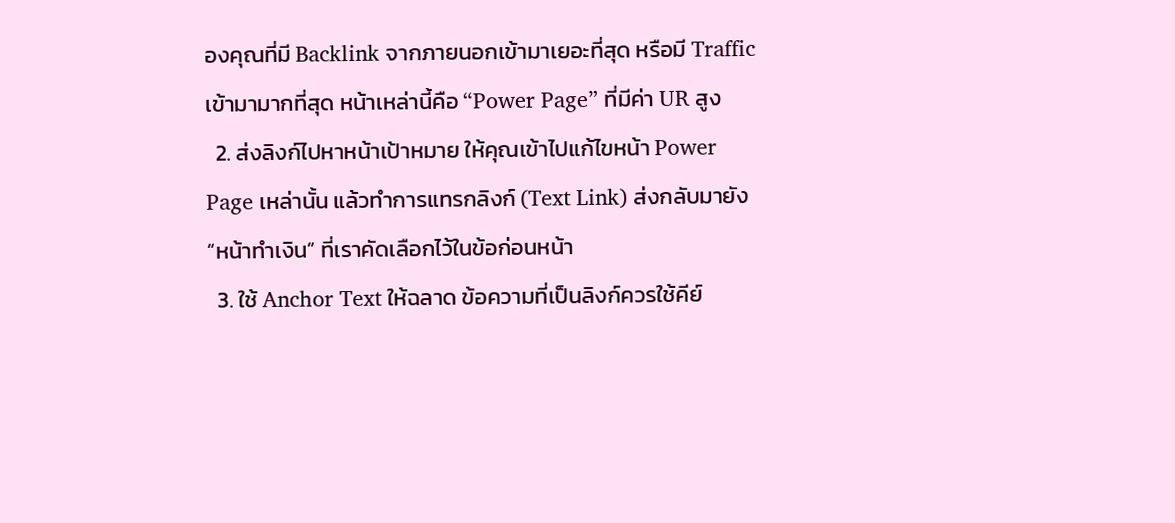องคุณที่มี Backlink จากภายนอกเข้ามาเยอะที่สุด หรือมี Traffic เข้ามามากที่สุด หน้าเหล่านี้คือ “Power Page” ที่มีค่า UR สูง
  2. ส่งลิงก์ไปหาหน้าเป้าหมาย ให้คุณเข้าไปแก้ไขหน้า Power Page เหล่านั้น แล้วทำการแทรกลิงก์ (Text Link) ส่งกลับมายัง “หน้าทำเงิน” ที่เราคัดเลือกไว้ในข้อก่อนหน้า
  3. ใช้ Anchor Text ให้ฉลาด ข้อความที่เป็นลิงก์ควรใช้คีย์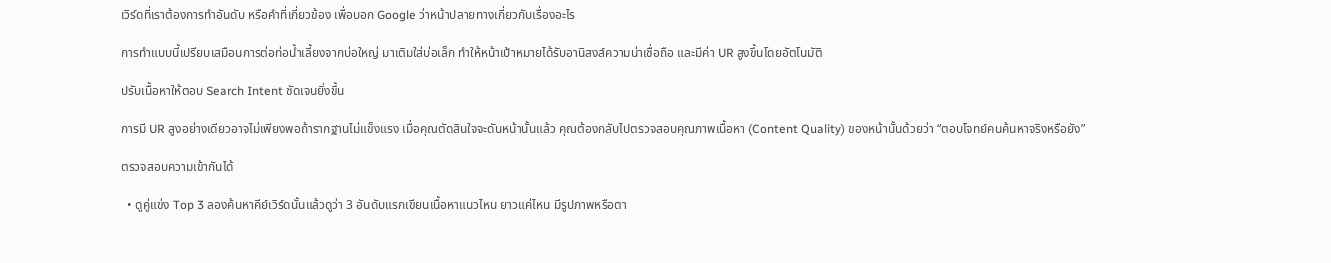เวิร์ดที่เราต้องการทำอันดับ หรือคำที่เกี่ยวข้อง เพื่อบอก Google ว่าหน้าปลายทางเกี่ยวกับเรื่องอะไร

การทำแบบนี้เปรียบเสมือนการต่อท่อน้ำเลี้ยงจากบ่อใหญ่ มาเติมใส่บ่อเล็ก ทำให้หน้าเป้าหมายได้รับอานิสงส์ความน่าเชื่อถือ และมีค่า UR สูงขึ้นโดยอัตโนมัติ

ปรับเนื้อหาให้ตอบ Search Intent ชัดเจนยิ่งขึ้น

การมี UR สูงอย่างเดียวอาจไม่เพียงพอถ้ารากฐานไม่แข็งแรง เมื่อคุณตัดสินใจจะดันหน้านั้นแล้ว คุณต้องกลับไปตรวจสอบคุณภาพเนื้อหา (Content Quality) ของหน้านั้นด้วยว่า “ตอบโจทย์คนค้นหาจริงหรือยัง”

ตรวจสอบความเข้ากันได้

  • ดูคู่แข่ง Top 3 ลองค้นหาคีย์เวิร์ดนั้นแล้วดูว่า 3 อันดับแรกเขียนเนื้อหาแนวไหน ยาวแค่ไหน มีรูปภาพหรือตา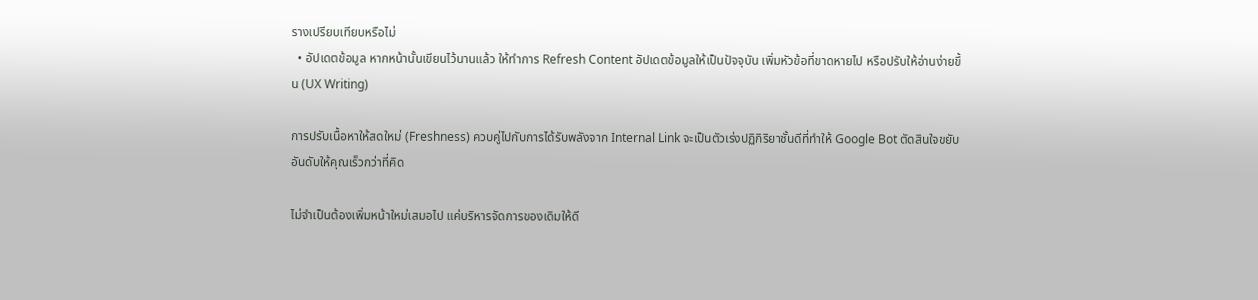รางเปรียบเทียบหรือไม่
  • อัปเดตข้อมูล หากหน้านั้นเขียนไว้นานแล้ว ให้ทำการ Refresh Content อัปเดตข้อมูลให้เป็นปัจจุบัน เพิ่มหัวข้อที่ขาดหายไป หรือปรับให้อ่านง่ายขึ้น (UX Writing)

การปรับเนื้อหาให้สดใหม่ (Freshness) ควบคู่ไปกับการได้รับพลังจาก Internal Link จะเป็นตัวเร่งปฏิกิริยาชั้นดีที่ทำให้ Google Bot ตัดสินใจขยับอันดับให้คุณเร็วกว่าที่คิด

ไม่จำเป็นต้องเพิ่มหน้าใหม่เสมอไป แค่บริหารจัดการของเดิมให้ดี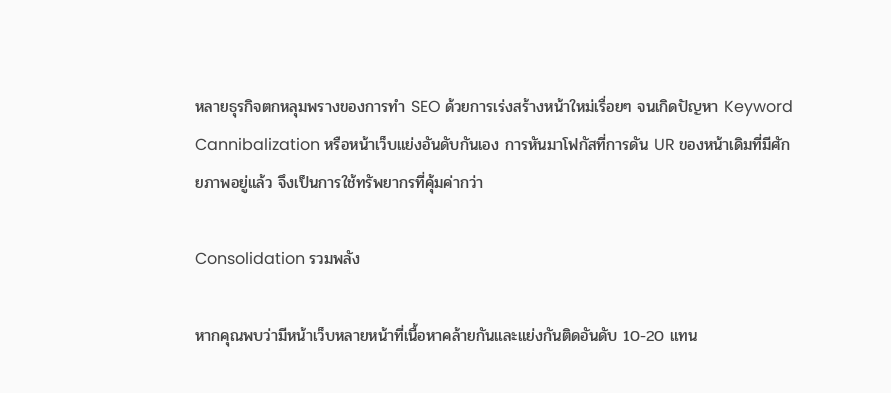หลายธุรกิจตกหลุมพรางของการทำ SEO ด้วยการเร่งสร้างหน้าใหม่เรื่อยๆ จนเกิดปัญหา Keyword Cannibalization หรือหน้าเว็บแย่งอันดับกันเอง การหันมาโฟกัสที่การดัน UR ของหน้าเดิมที่มีศักยภาพอยู่แล้ว จึงเป็นการใช้ทรัพยากรที่คุ้มค่ากว่า

Consolidation รวมพลัง

หากคุณพบว่ามีหน้าเว็บหลายหน้าที่เนื้อหาคล้ายกันและแย่งกันติดอันดับ 10-20 แทน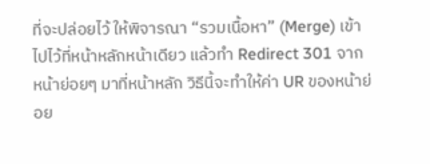ที่จะปล่อยไว้ ให้พิจารณา “รวมเนื้อหา” (Merge) เข้าไปไว้ที่หน้าหลักหน้าเดียว แล้วทำ Redirect 301 จากหน้าย่อยๆ มาที่หน้าหลัก วิธีนี้จะทำให้ค่า UR ของหน้าย่อย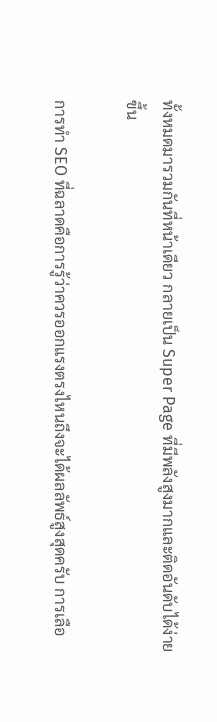ทั้งหมดมารวมกันที่หน้าเดียว กลายเป็น Super Page ที่มีพลังสูงมากและติดอันดับได้ง่ายขึ้น

การทำ SEO ที่ฉลาดคือการรู้ว่าควรออกแรงตรงไหนถึงจะได้ผลลัพธ์สูงสุดครับ การเลือ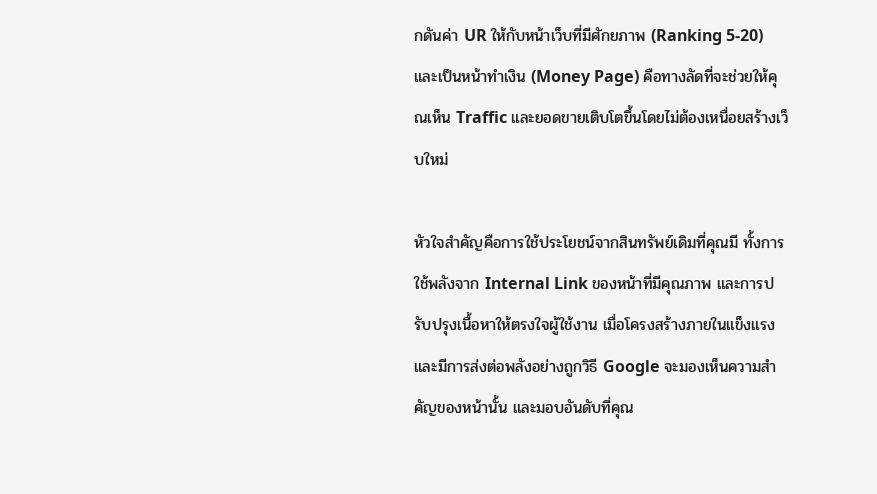กดันค่า UR ให้กับหน้าเว็บที่มีศักยภาพ (Ranking 5-20) และเป็นหน้าทำเงิน (Money Page) คือทางลัดที่จะช่วยให้คุณเห็น Traffic และยอดขายเติบโตขึ้นโดยไม่ต้องเหนื่อยสร้างเว็บใหม่

หัวใจสำคัญคือการใช้ประโยชน์จากสินทรัพย์เดิมที่คุณมี ทั้งการใช้พลังจาก Internal Link ของหน้าที่มีคุณภาพ และการปรับปรุงเนื้อหาให้ตรงใจผู้ใช้งาน เมื่อโครงสร้างภายในแข็งแรงและมีการส่งต่อพลังอย่างถูกวิธี Google จะมองเห็นความสำคัญของหน้านั้น และมอบอันดับที่คุณ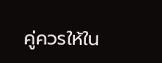คู่ควรให้ใน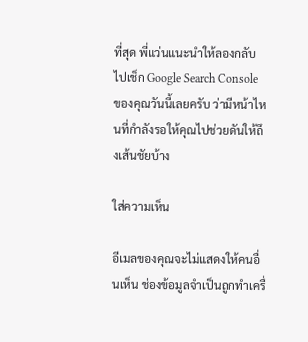ที่สุด พี่แว่นแนะนำให้ลองกลับไปเช็ก Google Search Console ของคุณวันนี้เลยครับ ว่ามีหน้าไหนที่กำลังรอให้คุณไปช่วยดันให้ถึงเส้นชัยบ้าง

ใส่ความเห็น

อีเมลของคุณจะไม่แสดงให้คนอื่นเห็น ช่องข้อมูลจำเป็นถูกทำเครื่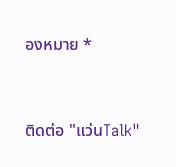องหมาย *


ติดต่อ "แว่นTalk"